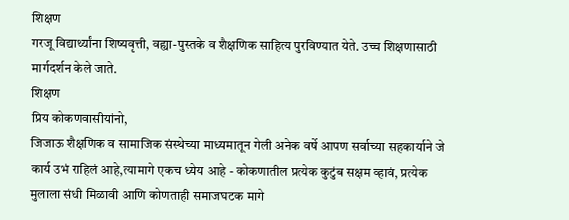शिक्षण
गरजू विद्यार्थ्यांना शिष्यवृत्ती, वह्या-पुस्तके व शैक्षणिक साहित्य पुरविण्यात येते. उच्च शिक्षणासाठी मार्गदर्शन केले जाते.
शिक्षण
प्रिय कोकणवासीयांनो,
जिजाऊ शैक्षणिक व सामाजिक संस्थेच्या माध्यमातून गेली अनेक वर्षे आपण सर्वाच्या सहकार्याने जे कार्य उभं राहिलं आहे,त्यामागे एकच ध्येय आहे - कोकणातील प्रत्येक कुटुंब सक्षम व्हावं, प्रत्येक मुलाला संधी मिळावी आणि कोणताही समाजघटक मागे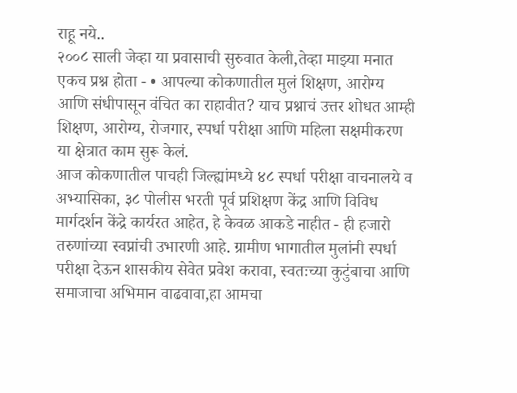राहू नये..
२००८ साली जेव्हा या प्रवासाची सुरुवात केली,तेव्हा माझ्या मनात एकच प्रश्न होता - • आपल्या कोकणातील मुलं शिक्षण, आरोग्य आणि संधीपासून वंचित का राहावीत? याच प्रश्नाचं उत्तर शोधत आम्ही शिक्षण, आरोग्य, रोजगार, स्पर्धा परीक्षा आणि महिला सक्षमीकरण या क्षेत्रात काम सुरू केलं.
आज कोकणातील पाचही जिल्ह्यांमध्ये ४८ स्पर्धा परीक्षा वाचनालये व अभ्यासिका, ३८ पोलीस भरती पूर्व प्रशिक्षण केंद्र आणि विविध मार्गदर्शन केंद्रे कार्यरत आहेत, हे केवळ आकडे नाहीत - ही हजारो तरुणांच्या स्वप्नांची उभारणी आहे. ग्रामीण भागातील मुलांनी स्पर्धा परीक्षा देऊन शासकीय सेवेत प्रवेश करावा, स्वतःच्या कुटुंबाचा आणि समाजाचा अभिमान वाढवावा,हा आमचा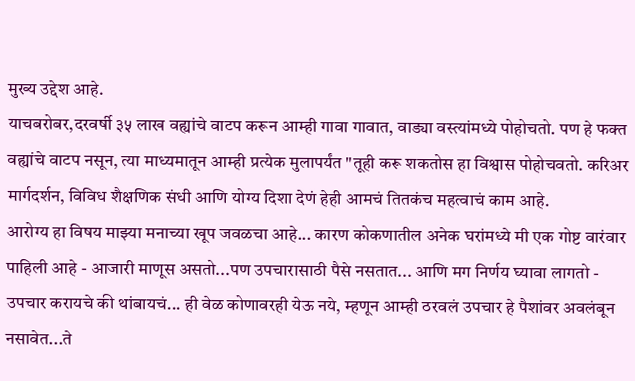मुख्य उद्देश आहे.
याचबरोबर,दरवर्षी ३५ लाख वह्यांचे वाटप करून आम्ही गावा गावात, वाड्या वस्त्यांमध्ये पोहोचतो. पण हे फक्त वह्यांचे वाटप नसून, त्या माध्यमातून आम्ही प्रत्येक मुलापर्यंत "तूही करू शकतोस हा विश्वास पोहोचवतो. करिअर मार्गदर्शन, विविध शैक्षणिक संधी आणि योग्य दिशा देणं हेही आमचं तितकंच महत्वाचं काम आहे.
आरोग्य हा विषय माझ्या मनाच्या खूप जवळचा आहे... कारण कोकणातील अनेक घरांमध्ये मी एक गोष्ट वारंवार पाहिली आहे - आजारी माणूस असतो...पण उपचारासाठी पैसे नसतात... आणि मग निर्णय घ्यावा लागतो - उपचार करायचे की थांबायचं... ही वेळ कोणावरही येऊ नये, म्हणून आम्ही ठरवलं उपचार हे पैशांवर अवलंबून नसावेत...ते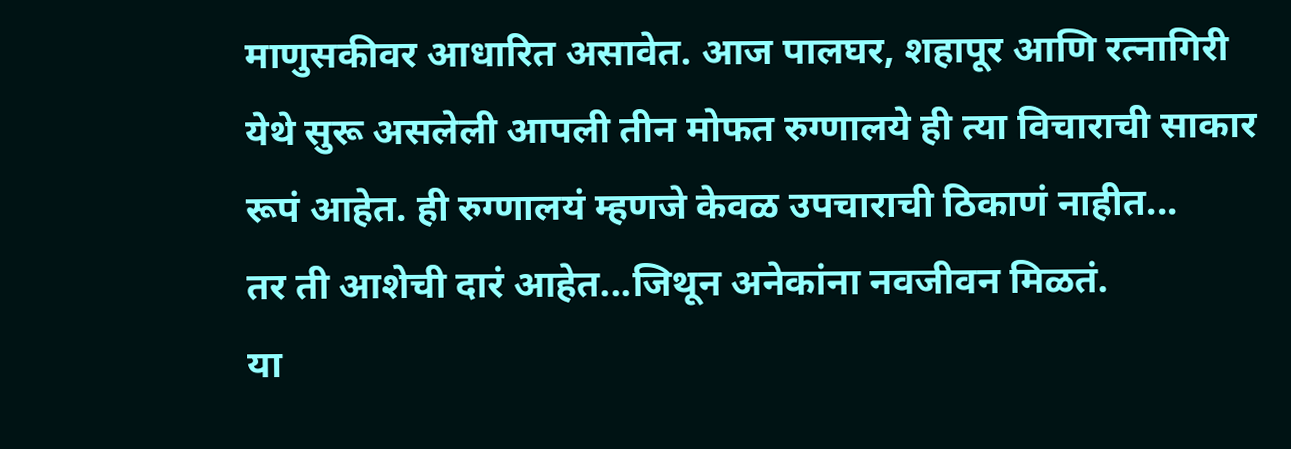माणुसकीवर आधारित असावेत. आज पालघर, शहापूर आणि रत्नागिरी येथे सुरू असलेली आपली तीन मोफत रुग्णालये ही त्या विचाराची साकार रूपं आहेत. ही रुग्णालयं म्हणजे केवळ उपचाराची ठिकाणं नाहीत...
तर ती आशेची दारं आहेत...जिथून अनेकांना नवजीवन मिळतं.
या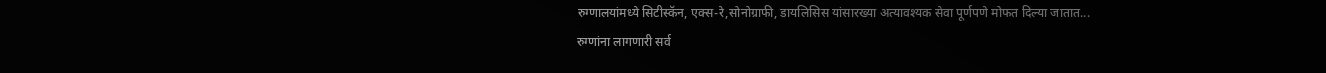रुग्णालयांमध्ये सिटीस्कॅन, एक्स-रे,सोनोग्राफी, डायलिसिस यांसारख्या अत्यावश्यक सेवा पूर्णपणे मोफत दिल्या जातात...
रुग्णांना लागणारी सर्व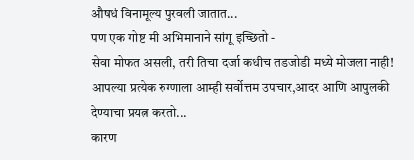औषधं विनामूल्य पुरवली जातात...
पण एक गोष्ट मी अभिमानाने सांगू इच्छितो -
सेवा मोफत असली, तरी तिचा दर्जा कधीच तडजोडी मध्ये मोजला नाही!
आपल्या प्रत्येक रुग्णाला आम्ही सर्वोत्तम उपचार,आदर आणि आपुलकी देण्याचा प्रयत्न करतो...
कारण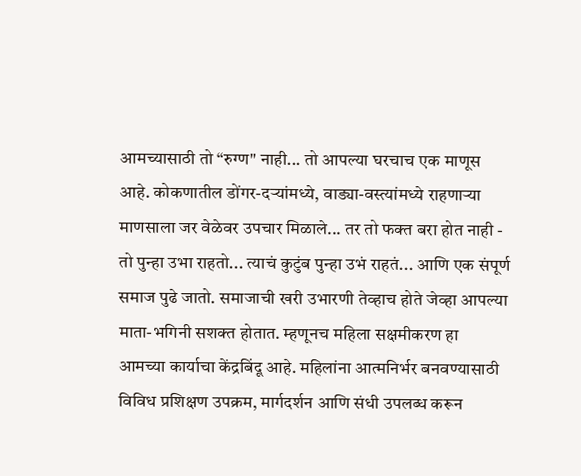आमच्यासाठी तो “रुग्ण" नाही... तो आपल्या घरचाच एक माणूस आहे. कोकणातील डोंगर-दऱ्यांमध्ये, वाड्या-वस्त्यांमध्ये राहणाऱ्या माणसाला जर वेळेवर उपचार मिळाले... तर तो फक्त बरा होत नाही - तो पुन्हा उभा राहतो... त्याचं कुटुंब पुन्हा उभं राहतं... आणि एक संपूर्ण समाज पुढे जातो. समाजाची खरी उभारणी तेव्हाच होते जेव्हा आपल्या माता-भगिनी सशक्त होतात. म्हणूनच महिला सक्षमीकरण हा आमच्या कार्याचा केंद्रबिंदू आहे. महिलांना आत्मनिर्भर बनवण्यासाठी विविध प्रशिक्षण उपक्रम, मार्गदर्शन आणि संधी उपलब्ध करून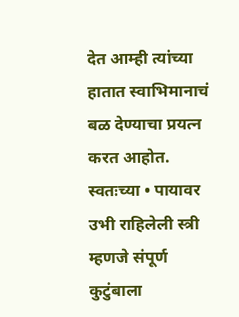देत आम्ही त्यांच्या हातात स्वाभिमानाचं बळ देण्याचा प्रयत्न करत आहोत. स्वतःच्या • पायावर उभी राहिलेली स्त्री म्हणजे संपूर्ण कुटुंबाला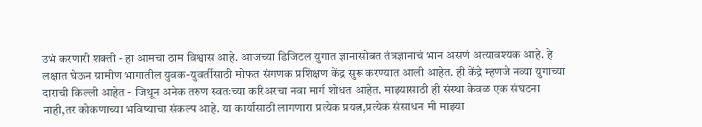उभं करणारी शक्ती - हा आमचा ठाम विश्वास आहे. आजच्या डिजिटल युगात ज्ञानासोबत तंत्रज्ञानाचं भान असणं अत्यावश्यक आहे. हे लक्षात घेऊन ग्रामीण भागातील युवक-युवर्तीसाठी मोफत संगणक प्रशिक्षण केंद्र सुरू करण्यात आली आहेत. ही केंद्रे म्हणजे नव्या युगाच्या दाराची किल्ली आहेत - जिथून अनेक तरुण स्वतःच्या करिअरचा नवा मार्ग शोधत आहेत. माझ्यासाठी ही संस्था केवळ एक संघटना नाही,तर कोकणाच्या भविष्याचा संकल्प आहे. या कार्यासाठी लागणारा प्रत्येक प्रयत्न,प्रत्येक संसाधन मी माझ्या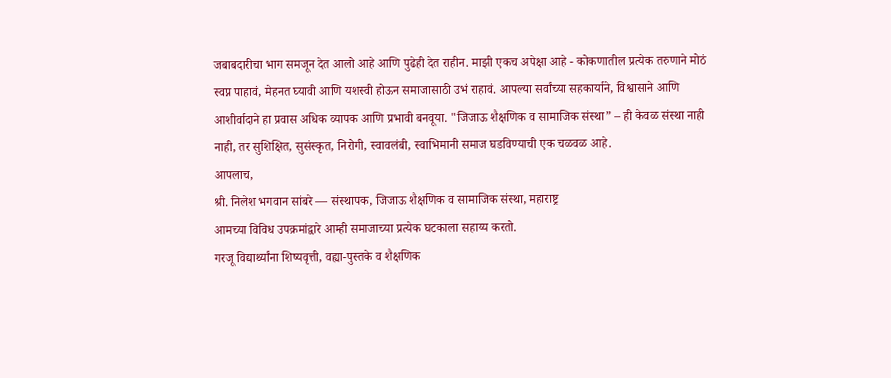जबाबदारीचा भाग समजून देत आलो आहे आणि पुढेही देत राहीन. माझी एकच अपेक्षा आहे - कोकणातील प्रत्येक तरुणाने मोठं स्वप्न पाहावं, मेहनत घ्यावी आणि यशस्वी होऊन समाजासाठी उभं राहावं. आपल्या सर्वांच्या सहकार्याने, विश्वासाने आणि आशीर्वादाने हा प्रवास अधिक व्यापक आणि प्रभावी बनवूया. "जिजाऊ शैक्षणिक व सामाजिक संस्था” – ही केवळ संस्था नाही नाही, तर सुशिक्षित, सुसंस्कृत, निरोगी, स्वावलंबी, स्वाभिमानी समाज घडविण्याची एक चळवळ आहे.
आपलाच,
श्री. निलेश भगवान सांबरे — संस्थापक, जिजाऊ शैक्षणिक व सामाजिक संस्था, महाराष्ट्र
आमच्या विविध उपक्रमांद्वारे आम्ही समाजाच्या प्रत्येक घटकाला सहाय्य करतो.
गरजू विद्यार्थ्यांना शिष्यवृत्ती, वह्या-पुस्तके व शैक्षणिक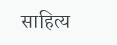साहित्य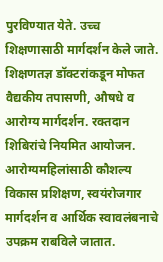पुरविण्यात येते. उच्च शिक्षणासाठी मार्गदर्शन केले जाते.
शिक्षणतज्ञ डॉक्टरांकडून मोफत वैद्यकीय तपासणी, औषधे व आरोग्य मार्गदर्शन. रक्तदान शिबिरांचे नियमित आयोजन.
आरोग्यमहिलांसाठी कौशल्य विकास प्रशिक्षण, स्वयंरोजगार मार्गदर्शन व आर्थिक स्वावलंबनाचे उपक्रम राबविले जातात.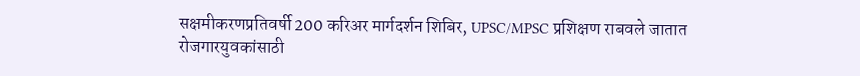सक्षमीकरणप्रतिवर्षी 200 करिअर मार्गदर्शन शिबिर, UPSC/MPSC प्रशिक्षण राबवले जातात
रोजगारयुवकांसाठी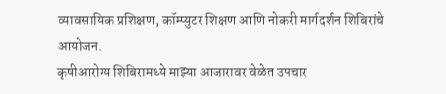व्यावसायिक प्रशिक्षण, कॉम्प्युटर शिक्षण आणि नोकरी मार्गदर्शन शिबिरांचे आयोजन.
कृषीआरोग्य शिबिरामध्ये माझ्या आजारावर वेळेत उपचार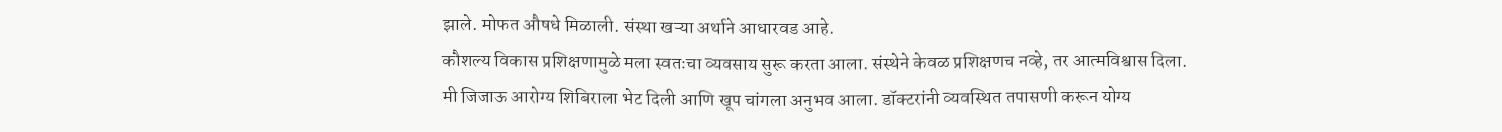झाले. मोफत औषधे मिळाली. संस्था खऱ्या अर्थाने आधारवड आहे.
कौशल्य विकास प्रशिक्षणामुळे मला स्वतःचा व्यवसाय सुरू करता आला. संस्थेने केवळ प्रशिक्षणच नव्हे, तर आत्मविश्वास दिला.
मी जिजाऊ आरोग्य शिबिराला भेट दिली आणि खूप चांगला अनुभव आला. डॉक्टरांनी व्यवस्थित तपासणी करून योग्य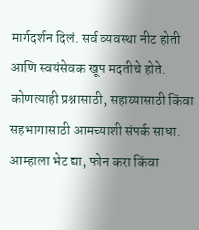मार्गदर्शन दिलं. सर्व व्यवस्था नीट होती आणि स्वयंसेवक खूप मदतीचे होते.
कोणत्याही प्रश्नासाठी, सहाय्यासाठी किंवा सहभागासाठी आमच्याशी संपर्क साधा.
आम्हाला भेट द्या, फोन करा किंवा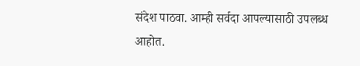संदेश पाठवा. आम्ही सर्वदा आपल्यासाठी उपलब्ध आहोत.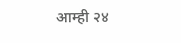आम्ही २४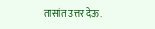तासांत उत्तर देऊ.